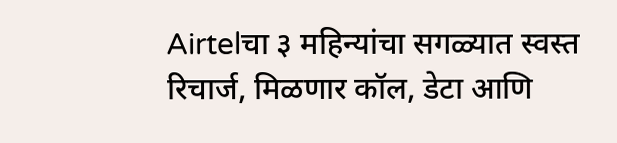Airtelचा ३ महिन्यांचा सगळ्यात स्वस्त रिचार्ज, मिळणार कॉल, डेटा आणि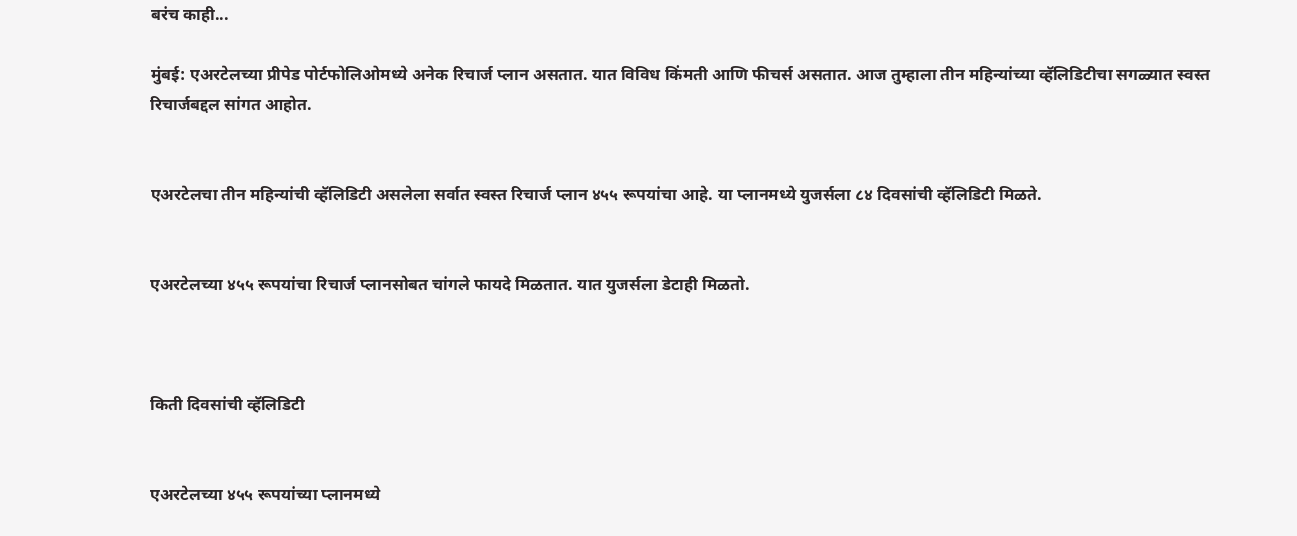बरंच काही...

मुंबई: एअरटेलच्या प्रीपेड पोर्टफोलिओमध्ये अनेक रिचार्ज प्लान असतात. यात विविध किंमती आणि फीचर्स असतात. आज तुम्हाला तीन महिन्यांच्या व्हॅलिडिटीचा सगळ्यात स्वस्त रिचार्जबद्दल सांगत आहोत.


एअरटेलचा तीन महिन्यांची व्हॅलिडिटी असलेला सर्वात स्वस्त रिचार्ज प्लान ४५५ रूपयांचा आहे. या प्लानमध्ये युजर्सला ८४ दिवसांची व्हॅलिडिटी मिळते.


एअरटेलच्या ४५५ रूपयांचा रिचार्ज प्लानसोबत चांगले फायदे मिळतात. यात युजर्सला डेटाही मिळतो.



किती दिवसांची व्हॅलिडिटी


एअरटेलच्या ४५५ रूपयांच्या प्लानमध्ये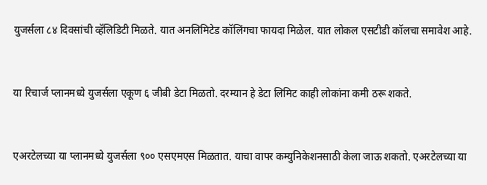युजर्सला ८४ दिवसांची व्हॅलिडिटी मिळते. यात अनलिमिटेड कॉलिंगचा फायदा मिळेल. यात लोकल एसटीडी कॉलचा समावेश आहे.


या रिचार्ज प्लानमध्ये युजर्सला एकूण ६ जीबी डेटा मिळतो. दरम्यान हे डेटा लिमिट काही लोकांना कमी ठरू शकते.


एअरटेलच्या या प्लानमध्ये युजर्सला ९०० एसएमएस मिळतात. याचा वापर कम्युनिकेशनसाठी केला जाऊ शकतो. एअरटेलच्या या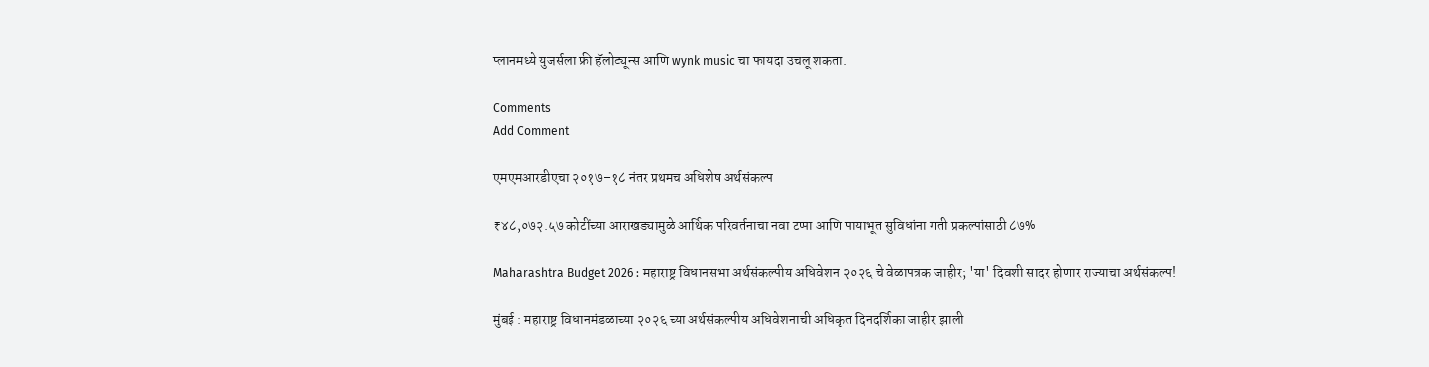प्लानमध्ये युजर्सला फ्री हॅलोट्यून्स आणि wynk music चा फायदा उचलू शकता.

Comments
Add Comment

एमएमआरडीएचा २०१७–१८ नंतर प्रथमच अधिशेष अर्थसंकल्प

₹४८,०७२.५७ कोटींच्या आराखड्यामुळे आर्थिक परिवर्तनाचा नवा टप्पा आणि पायाभूत सुविधांना गती प्रकल्पांसाठी ८७%

Maharashtra Budget 2026 : महाराष्ट्र विधानसभा अर्थसंकल्पीय अधिवेशन २०२६ चे वेळापत्रक जाहीर; 'या' दिवशी सादर होणार राज्याचा अर्थसंकल्प!

मुंबई : महाराष्ट्र विधानमंडळाच्या २०२६ च्या अर्थसंकल्पीय अधिवेशनाची अधिकृत दिनदर्शिका जाहीर झाली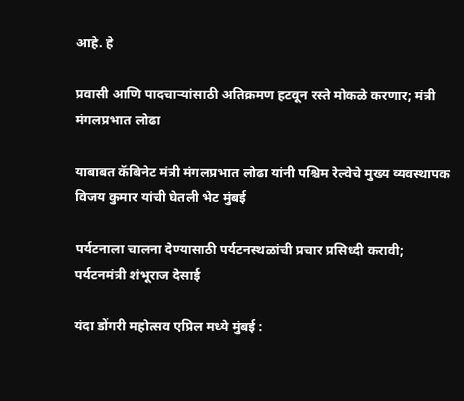आहे. हे

प्रवासी आणि पादचाऱ्यांसाठी अतिक्रमण हटवून रस्ते मोकळे करणार; मंत्री मंगलप्रभात लोढा

याबाबत कॅबिनेट मंत्री मंगलप्रभात लोढा यांनी पश्चिम रेल्वेचे मुख्य व्यवस्थापक विजय कुमार यांची घेतली भेट मुंबई

पर्यटनाला चालना देण्यासाठी पर्यटनस्थळांची प्रचार प्रसिध्दी करावी; पर्यटनमंत्री शंभूराज देसाई

यंदा डोंगरी महोत्सव एप्रिल मध्ये मुंबई :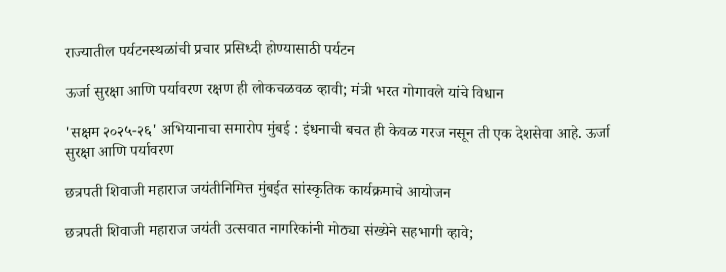राज्यातील पर्यटनस्थळांची प्रचार प्रसिध्दी होण्यासाठी पर्यटन

ऊर्जा सुरक्षा आणि पर्यावरण रक्षण ही लोकचळवळ व्हावी; मंत्री भरत गोगावले यांचे विधान

'सक्षम २०२५-२६' अभियानाचा समारोप मुंबई : इंधनाची बचत ही केवळ गरज नसून ती एक देशसेवा आहे. ऊर्जा सुरक्षा आणि पर्यावरण

छत्रपती शिवाजी महाराज जयंतीनिमित्त मुंबईत सांस्कृतिक कार्यक्रमाचे आयोजन

छत्रपती शिवाजी महाराज जयंती उत्सवात नागरिकांनी मोठ्या संख्येने सहभागी व्हावे;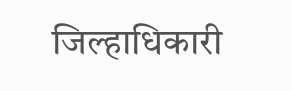जिल्हाधिकारी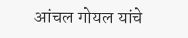आंचल गोयल यांचे